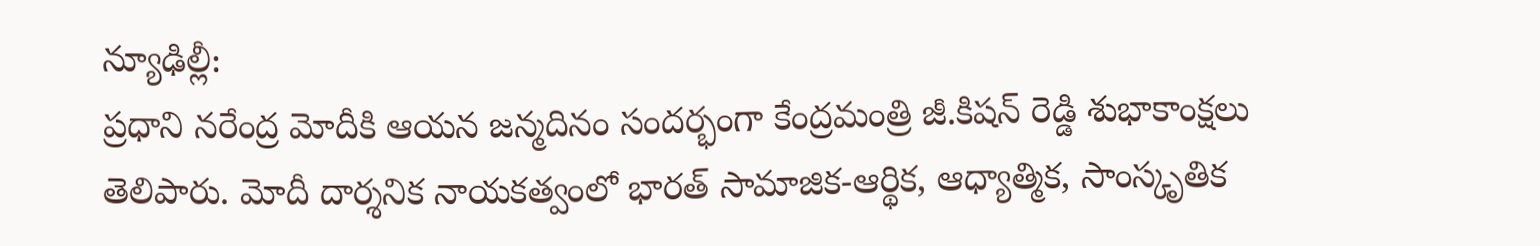న్యూఢిల్లీ:
ప్రధాని నరేంద్ర మోదీకి ఆయన జన్మదినం సందర్భంగా కేంద్రమంత్రి జీ.కిషన్ రెడ్డి శుభాకాంక్షలు తెలిపారు. మోదీ దార్శనిక నాయకత్వంలో భారత్ సామాజిక-ఆర్థిక, ఆధ్యాత్మిక, సాంస్కృతిక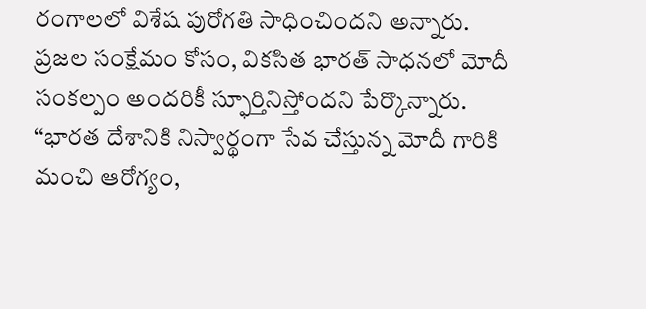రంగాలలో విశేష పురోగతి సాధించిందని అన్నారు.
ప్రజల సంక్షేమం కోసం, వికసిత భారత్ సాధనలో మోదీ సంకల్పం అందరికీ స్ఫూర్తినిస్తోందని పేర్కొన్నారు. “భారత దేశానికి నిస్వార్థంగా సేవ చేస్తున్న మోదీ గారికి మంచి ఆరోగ్యం,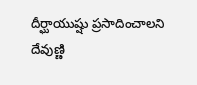దీర్ఘాయుష్షు ప్రసాదించాలని దేవుణ్ణి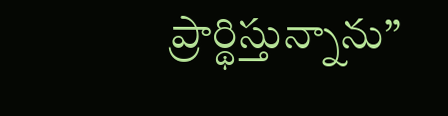ప్రార్థిస్తున్నాను”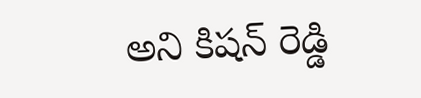అని కిషన్ రెడ్డి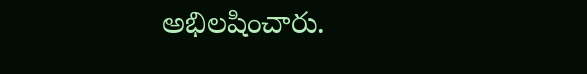అభిలషించారు.